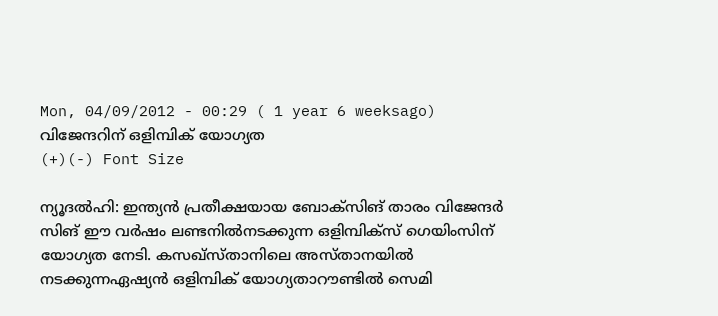Mon, 04/09/2012 - 00:29 ( 1 year 6 weeksago)
വിജേന്ദറിന് ഒളിമ്പിക് യോഗ്യത
(+)(-) Font Size

ന്യൂദല്‍ഹി: ഇന്ത്യന്‍ പ്രതീക്ഷയായ ബോക്സിങ് താരം വിജേന്ദര്‍ സിങ് ഈ വര്‍ഷം ലണ്ടനില്‍നടക്കുന്ന ഒളിമ്പിക്സ് ഗെയിംസിന് യോഗ്യത നേടി. കസഖ്സ്താനിലെ അസ്താനയില്‍ നടക്കുന്നഏഷ്യന്‍ ഒളിമ്പിക് യോഗ്യതാറൗണ്ടില്‍ സെമി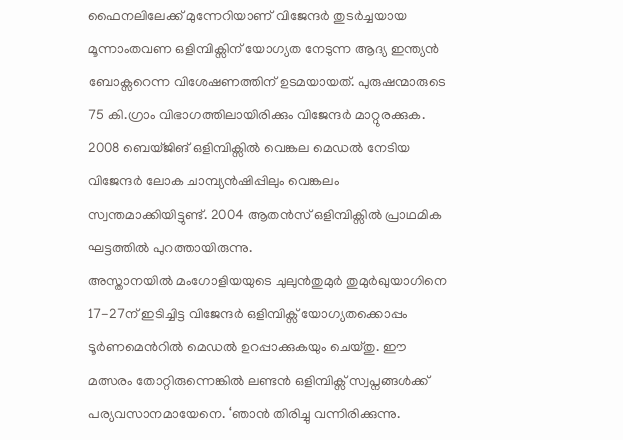ഫൈനലിലേക്ക് മുന്നേറിയാണ് വിജേന്ദര്‍ തുടര്‍ച്ചയായ മൂന്നാംതവണ ഒളിമ്പിക്സിന് യോഗ്യത നേടുന്ന ആദ്യ ഇന്ത്യന്‍ ബോക്സറെന്ന വിശേഷണത്തിന് ഉടമയായത്. പുരുഷന്മാരുടെ 75 കി.ഗ്രാം വിഭാഗത്തിലായിരിക്കും വിജേന്ദര്‍ മാറ്റുരക്കുക.
2008 ബെയ്ജിങ് ഒളിമ്പിക്സില്‍ വെങ്കല മെഡല്‍ നേടിയ വിജേന്ദര്‍ ലോക ചാമ്പ്യന്‍ഷിപ്പിലും വെങ്കലം സ്വന്തമാക്കിയിട്ടുണ്ട്. 2004 ആതന്‍സ് ഒളിമ്പിക്സില്‍ പ്രാഥമിക ഘട്ടത്തില്‍ പുറത്തായിരുന്നു.
അസ്താനയില്‍ മംഗോളിയയുടെ ചുലുന്‍തുമുര്‍ തുമുര്‍ഖുയാഗിനെ 17-27ന് ഇടിച്ചിട്ട വിജേന്ദര്‍ ഒളിമ്പിക്സ് യോഗ്യതക്കൊപ്പം ടൂര്‍ണമെന്‍റില്‍ മെഡല്‍ ഉറപ്പാക്കുകയും ചെയ്തു. ഈ മത്സരം തോറ്റിരുന്നെങ്കില്‍ ലണ്ടന്‍ ഒളിമ്പിക്സ് സ്വപ്നങ്ങള്‍ക്ക് പര്യവസാനമായേനെ. ‘ഞാന്‍ തിരിച്ചു വന്നിരിക്കുന്നു.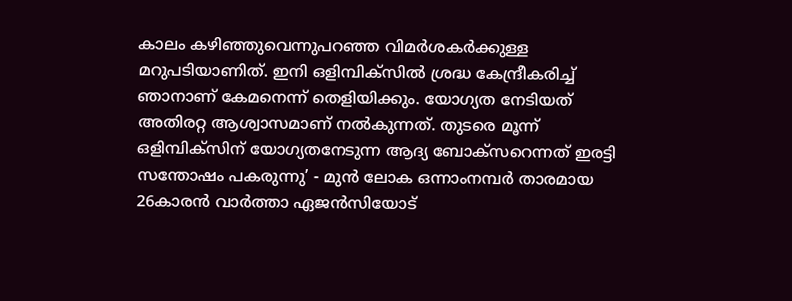കാലം കഴിഞ്ഞുവെന്നുപറഞ്ഞ വിമര്‍ശകര്‍ക്കുള്ള മറുപടിയാണിത്. ഇനി ഒളിമ്പിക്സില്‍ ശ്രദ്ധ കേന്ദ്രീകരിച്ച് ഞാനാണ് കേമനെന്ന് തെളിയിക്കും. യോഗ്യത നേടിയത് അതിരറ്റ ആശ്വാസമാണ് നല്‍കുന്നത്. തുടരെ മൂന്ന് ഒളിമ്പിക്സിന് യോഗ്യതനേടുന്ന ആദ്യ ബോക്സറെന്നത് ഇരട്ടി സന്തോഷം പകരുന്നു’ - മുന്‍ ലോക ഒന്നാംനമ്പര്‍ താരമായ 26കാരന്‍ വാര്‍ത്താ ഏജന്‍സിയോട്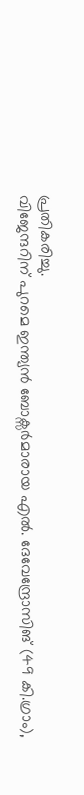പ്രതികരിച്ചു.
വിജേന്ദറിന് പുറമെ ഇന്ത്യന്‍ ബോക്സര്‍മാരായ എല്‍. ദേവേന്ദ്രോസിങ് (49 കി.ഗ്രാം),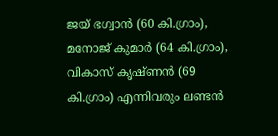ജയ് ഭഗ്വാന്‍ (60 കി.ഗ്രാം), മനോജ് കുമാര്‍ (64 കി.ഗ്രാം), വികാസ് കൃഷ്ണന്‍ (69 കി.ഗ്രാം) എന്നിവരും ലണ്ടന്‍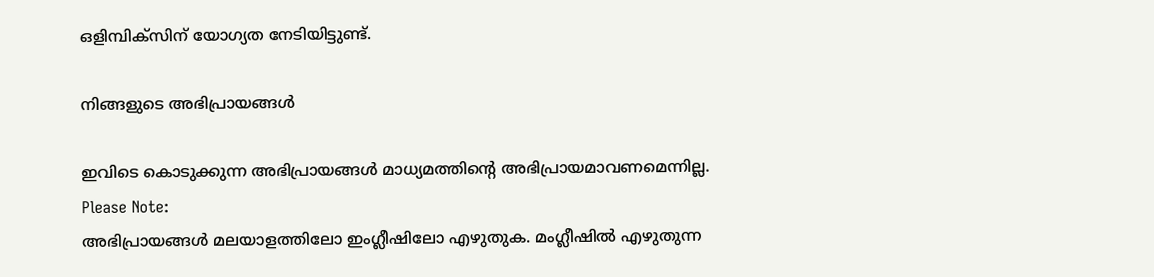ഒളിമ്പിക്സിന് യോഗ്യത നേടിയിട്ടുണ്ട്.

നിങ്ങളുടെ അഭിപ്രായങ്ങള്‍

ഇവിടെ കൊടുക്കുന്ന അഭിപ്രായങ്ങള്‍ മാധ്യമത്തിന്റെ അഭിപ്രായമാവണമെന്നില്ല.
Please Note:
അഭിപ്രായങ്ങള്‍ മലയാളത്തിലോ ഇംഗ്ലീഷിലോ എഴുതുക. മംഗ്ലീഷില്‍ എഴുതുന്ന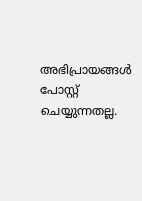അഭിപ്രായങ്ങള്‍ പോസ്റ്റ് ചെയ്യുന്നതല്ല.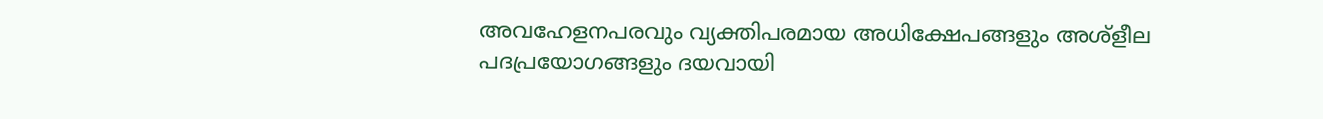അവഹേളനപരവും വ്യക്തിപരമായ അധിക്ഷേപങ്ങളും അശ്ളീല പദപ്രയോഗങ്ങളും ദയവായി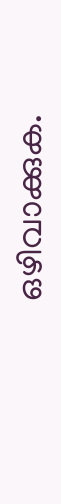ഒഴിവാക്കുക.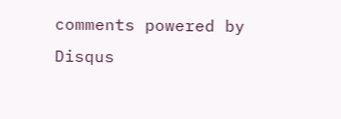comments powered by Disqus